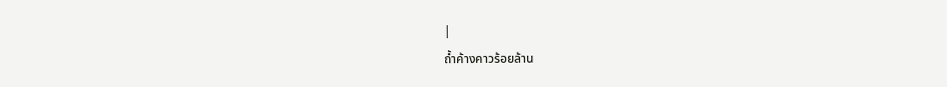|
ถ้ำค้างคาวร้อยล้าน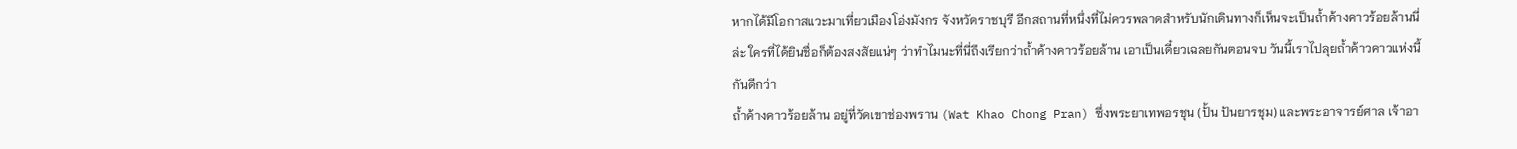หากได้มีโอกาสแวะมาเที่ยวเมืองโอ่งมังกร จังหวัดราชบุรี อีกสถานที่หนึ่งที่ไม่ควรพลาดสำหรับนักเดินทางก็เห็นจะเป็นถ้ำค้างคาวร้อยล้านนี่ล่ะ ใครที่ได้ยินชื่อก็ต้องสงสัยแน่ๆ ว่าทำไมนะที่นี่ถึงเรียกว่าถ้ำค้างคาวร้อยล้าน เอาเป็นเดี๋ยวเฉลยกันตอนจบ วันนี้เราไปลุยถ้ำค้าวคาวแห่งนี้กันดีกว่า
ถ้ำค้างคาวร้อยล้าน อยู่ที่วัดเขาช่องพราน (Wat Khao Chong Pran) ซึ่งพระยาเทพอรชุน (ปั้น ปันยารชุม) และพระอาจารย์ศาล เจ้าอา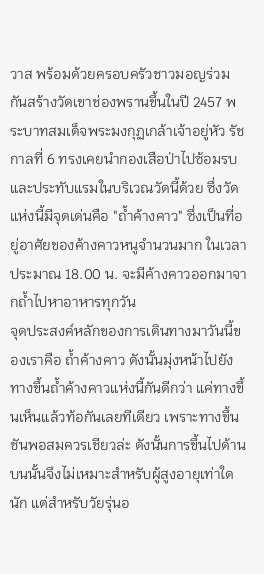วาส พร้อมด้วยครอบครัวชาวมอญร่วมกันสร้างวัดเขาช่องพรานขึ้นในปี 2457 พระบาทสมเด็จพระมงกุฏเกล้าเจ้าอยู่หัว รัชกาลที่ 6 ทรงเคยนำกองเสือป่าไปซ้อมรบ และประทับแรมในบริเวณวัดนี้ด้วย ซึ่งวัดแห่งนี้มีจุดเด่นคือ "ถ้ำค้างคาว" ซึ่งเป็นที่อยู่อาศัยของค้างคาวหนูจำนวนมาก ในเวลาประมาณ 18.00 น. จะมีค้างคาวออกมาจากถ้ำไปหาอาหารทุกวัน
จุดประสงค์หลักของการเดินทางมาวันนี้ของเราคือ ถ้ำค้างคาว ดังนั้นมุ่งหน้าไปยังทางขึ้นถ้ำค้างคาวแห่งนี้กันดีกว่า แค่ทางขึ้นเห็นแล้วท้อกันเลยทีเดียว เพราะทางขึ้นชันพอสมควรเชียวล่ะ ดังนั้นการขึ้นไปด้านบนนั้นจึงไม่เหมาะสำหรับผู้สูงอายุเท่าใดนัก แต่สำหรับวัยรุ่นอ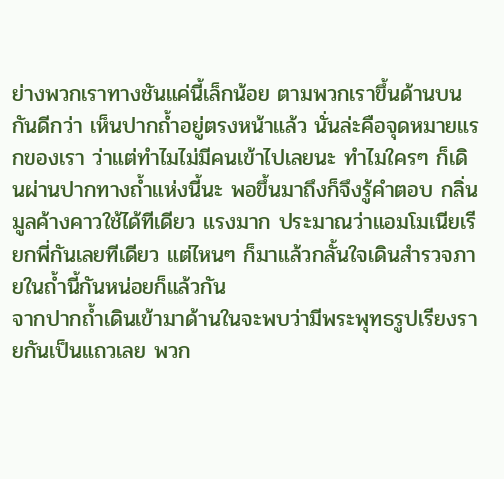ย่างพวกเราทางชันแค่นี้เล็กน้อย ตามพวกเราขึ้นด้านบนกันดีกว่า เห็นปากถ้ำอยู่ตรงหน้าแล้ว นั่นล่ะคือจุดหมายแรกของเรา ว่าแต่ทำไมไม่มีคนเข้าไปเลยนะ ทำไมใครๆ ก็เดินผ่านปากทางถ้ำแห่งนี้นะ พอขึ้นมาถึงก็จึงรู้คำตอบ กลิ่นมูลค้างคาวใช้ได้ทีเดียว แรงมาก ประมาณว่าแอมโมเนียเรียกพี่กันเลยทีเดียว แต่ไหนๆ ก็มาแล้วกลั้นใจเดินสำรวจภายในถ้ำนี้กันหน่อยก็แล้วกัน
จากปากถ้ำเดินเข้ามาด้านในจะพบว่ามีพระพุทธรูปเรียงรายกันเป็นแถวเลย พวก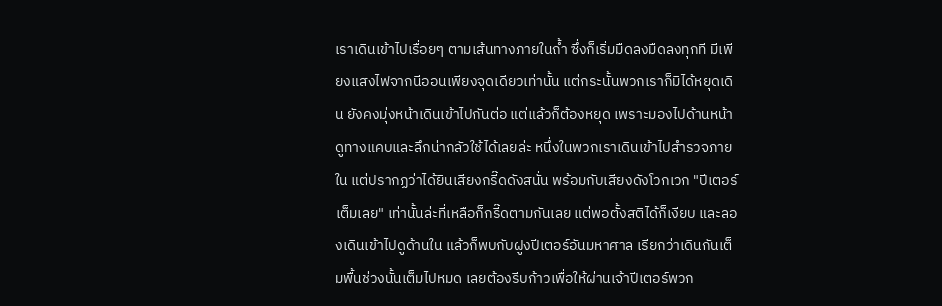เราเดินเข้าไปเรื่อยๆ ตามเส้นทางภายในถ้ำ ซึ่งก็เริ่มมืดลงมืดลงทุกที มีเพียงแสงไฟจากนีออนเพียงจุดเดียวเท่านั้น แต่กระนั้นพวกเราก็มิได้หยุดเดิน ยังคงมุ่งหน้าเดินเข้าไปกันต่อ แต่แล้วก็ต้องหยุด เพราะมองไปด้านหน้าดูทางแคบและลึกน่ากลัวใช้ได้เลยล่ะ หนึ่งในพวกเราเดินเข้าไปสำรวจภายใน แต่ปรากฏว่าได้ยินเสียงกรี๊ดดังสนั่น พร้อมกับเสียงดังโวกเวก "ปีเตอร์เต็มเลย" เท่านั้นล่ะที่เหลือก็กรี๊ดตามกันเลย แต่พอตั้งสติได้ก็เงียบ และลองเดินเข้าไปดูด้านใน แล้วก็พบกับฝูงปีเตอร์อันมหาศาล เรียกว่าเดินกันเต็มพื้นช่วงนั้นเต็มไปหมด เลยต้องรีบก้าวเพื่อให้ผ่านเจ้าปีเตอร์พวก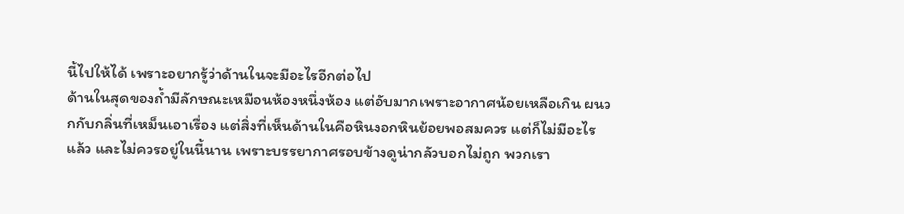นี้ไปให้ได้ เพราะอยากรู้ว่าด้านในจะมีอะไรอีกต่อไป
ด้านในสุดของถ้ำมีลักษณะเหมือนห้องหนึ่งห้อง แต่อับมากเพราะอากาศน้อยเหลือเกิน ผนวกกับกลิ่นที่เหม็นเอาเรื่อง แต่สิ่งที่เห็นด้านในคือหินงอกหินย้อยพอสมควร แต่ก็ไม่มีอะไรแล้ว และไม่ควรอยู่ในนี้นาน เพราะบรรยากาศรอบข้างดูน่ากลัวบอกไม่ถูก พวกเรา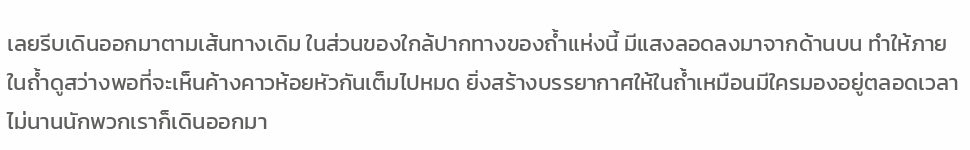เลยรีบเดินออกมาตามเส้นทางเดิม ในส่วนของใกล้ปากทางของถ้ำแห่งนี้ มีแสงลอดลงมาจากด้านบน ทำให้ภายในถ้ำดูสว่างพอที่จะเห็นค้างคาวห้อยหัวกันเต็มไปหมด ยิ่งสร้างบรรยากาศให้ในถ้ำเหมือนมีใครมองอยู่ตลอดเวลา ไม่นานนักพวกเราก็เดินออกมา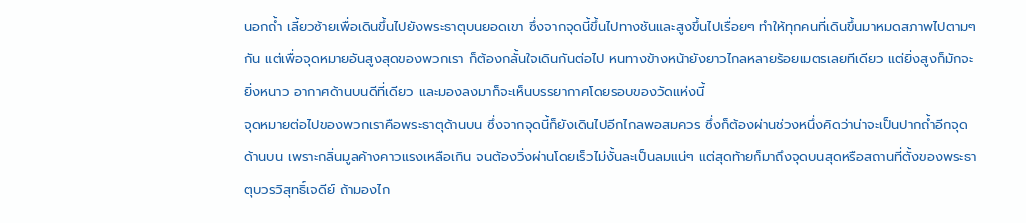นอกถ้ำ เลี้ยวซ้ายเพื่อเดินขึ้นไปยังพระธาตุบนยอดเขา ซึ่งจากจุดนี้ขึ้นไปทางชันและสูงขึ้นไปเรื่อยๆ ทำให้ทุกคนที่เดินขึ้นมาหมดสภาพไปตามๆ กัน แต่เพื่อจุดหมายอันสูงสุดของพวกเรา ก็ต้องกลั้นใจเดินกันต่อไป หนทางข้างหน้ายังยาวไกลหลายร้อยเมตรเลยทีเดียว แต่ยิ่งสูงก็มักจะยิ่งหนาว อากาศด้านบนดีที่เดียว และมองลงมาก็จะเห็นบรรยากาศโดยรอบของวัดแห่งนี้
จุดหมายต่อไปของพวกเราคือพระธาตุด้านบน ซึ่งจากจุดนี้ก็ยังเดินไปอีกไกลพอสมควร ซึ่งก็ต้องผ่านช่วงหนึ่งคิดว่าน่าจะเป็นปากถ้ำอีกจุดด้านบน เพราะกลิ่นมูลค้างคาวแรงเหลือเกิน จนต้องวิ่งผ่านโดยเร็วไม่งั้นละเป็นลมแน่ๆ แต่สุดท้ายก็มาถึงจุดบนสุดหรือสถานที่ตั้งของพระธาตุบวรวิสุทธิ์เจดีย์ ถ้ามองไก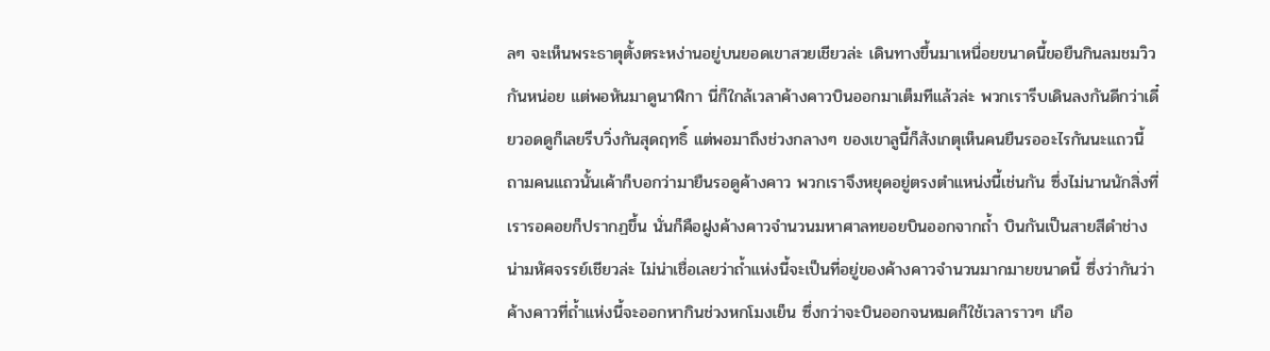ลๆ จะเห็นพระธาตุตั้งตระหง่านอยู่บนยอดเขาสวยเชียวล่ะ เดินทางขึ้นมาเหนื่อยขนาดนี้ขอยืนกินลมชมวิวกันหน่อย แต่พอหันมาดูนาฬิกา นี่ก็ใกล้เวลาค้างคาวบินออกมาเต็มทีแล้วล่ะ พวกเรารีบเดินลงกันดีกว่าเดี๋ยวอดดูก็เลยรีบวิ่งกันสุดฤทธิ์ แต่พอมาถึงช่วงกลางๆ ของเขาลูนี้ก็สังเกตุเห็นคนยืนรออะไรกันนะแถวนี้ ถามคนแถวนั้นเค้าก็บอกว่ามายืนรอดูค้างคาว พวกเราจึงหยุดอยู่ตรงตำแหน่งนี้เช่นกัน ซึ่งไม่นานนักสิ่งที่เรารอคอยก็ปรากฏขึ้น นั่นก็คือฝูงค้างคาวจำนวนมหาศาลทยอยบินออกจากถ้ำ บินกันเป็นสายสีดำช่างน่ามหัศจรรย์เชียวล่ะ ไม่น่าเชื่อเลยว่าถ้ำแห่งนี้จะเป็นที่อยู่ของค้างคาวจำนวนมากมายขนาดนี้ ซึ่งว่ากันว่าค้างคาวที่ถ้ำแห่งนี้จะออกหากินช่วงหกโมงเย็น ซึ่งกว่าจะบินออกจนหมดก็ใช้เวลาราวๆ เกือ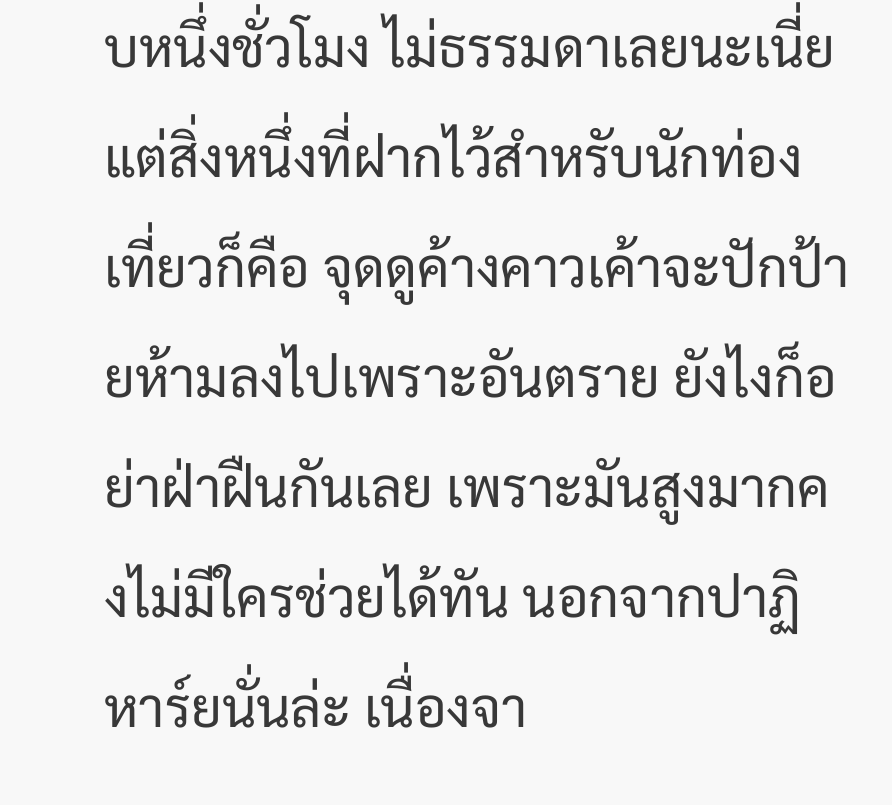บหนึ่งชั่วโมง ไม่ธรรมดาเลยนะเนี่ย แต่สิ่งหนึ่งที่ฝากไว้สำหรับนักท่องเที่ยวก็คือ จุดดูค้างคาวเค้าจะปักป้ายห้ามลงไปเพราะอันตราย ยังไงก็อย่าฝ่าฝืนกันเลย เพราะมันสูงมากคงไม่มีใครช่วยได้ทัน นอกจากปาฏิหาร์ยนั่นล่ะ เนื่องจา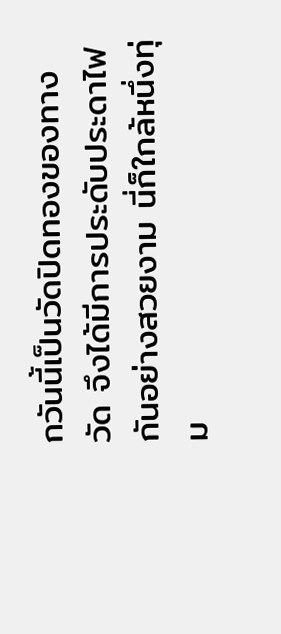กวันนี้เป็นวัดปิดทองของทางวัด จึงได้มีการประดับประดาไฟกันอย่างสวยงาม นี่ก็ใกล้หนึ่งทุ่ม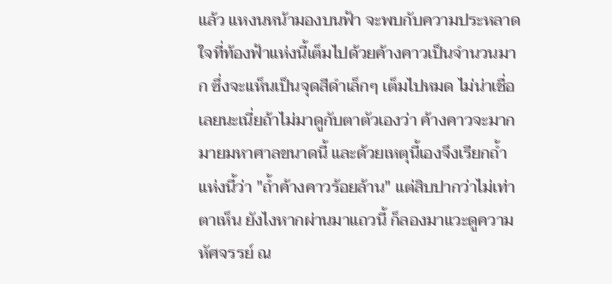แล้ว แหงนหน้ามองบนฟ้า จะพบกับความประหลาดใจที่ท้องฟ้าแห่งนี้เต็มไปด้วยค้างคาวเป็นจำนวนมาก ซึ่งจะเเห็นเป็นจุดสีดำเล็กๆ เต็มไปหมด ไม่น่าเชื่อเลยนะเนี่ยถ้าไม่มาดูกับตาตัวเองว่า ค้างคาวจะมากมายมหาศาลขนาดนี้ และด้วยเหตุนี้เองจึงเรียกถ้ำแห่งนี้ว่า "ถ้ำค้างคาวร้อยล้าน" แต่สิบปากว่าไม่เท่าตาเห็น ยังไงหากผ่านมาแถวนี้ ก็ลองมาแวะดูความหัศจรรย์ ณ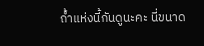ถ้ำแห่งนี้กันดูนะคะ นี่ขนาด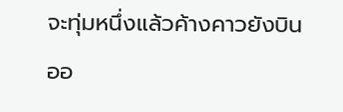จะทุ่มหนึ่งแล้วค้างคาวยังบินออ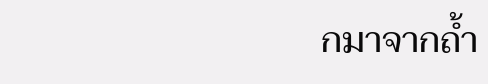กมาจากถ้ำ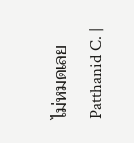ไม่หมดเลย
Patthanid C. |